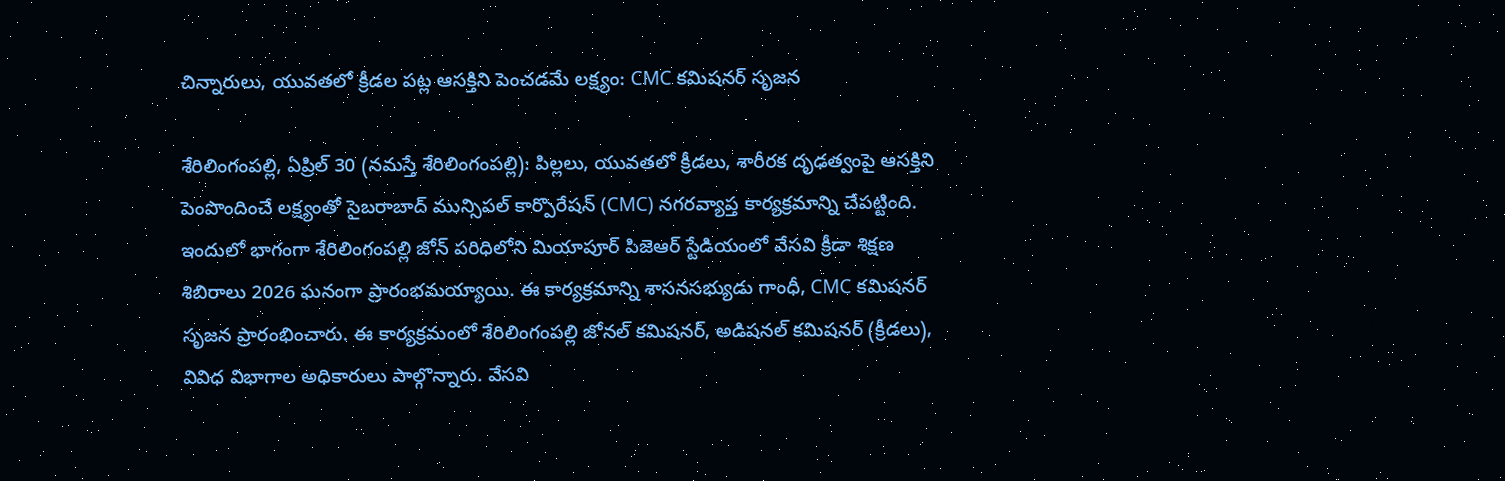చిన్నారులు, యువ‌త‌లో క్రీడ‌ల పట్ల ఆస‌క్తిని పెంచ‌డ‌మే ల‌క్ష్యం: CMC కమిషనర్ సృజ‌న

శేరిలింగంప‌ల్లి, ఏప్రిల్ 30 (న‌మ‌స్తే శేరిలింగంప‌ల్లి): పిల్లలు, యువతలో క్రీడలు, శారీరక దృఢత్వంపై ఆసక్తిని పెంపొందించే లక్ష్యంతో సైబరాబాద్ మున్సిపల్ కార్పొరేషన్ (CMC) నగరవ్యాప్త కార్యక్రమాన్ని చేపట్టింది. ఇందులో భాగంగా శేరిలింగంపల్లి జోన్ పరిధిలోని మియాపూర్ పిజెఆర్ స్టేడియంలో వేసవి క్రీడా శిక్షణ శిబిరాలు 2026 ఘనంగా ప్రారంభమయ్యాయి. ఈ కార్యక్రమాన్ని శాసనసభ్యుడు గాంధీ, CMC కమిషనర్ సృజ‌న ప్రారంభించారు. ఈ కార్యక్రమంలో శేరిలింగంపల్లి జోనల్ కమిషనర్, అడిషనల్ కమిషనర్ (క్రీడలు), వివిధ విభాగాల అధికారులు పాల్గొన్నారు. వేసవి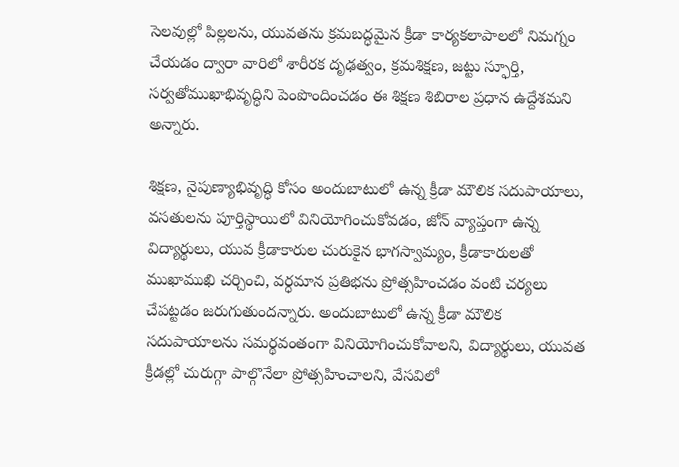సెలవుల్లో పిల్లలను, యువతను క్రమబద్ధమైన క్రీడా కార్యకలాపాలలో నిమగ్నం చేయడం ద్వారా వారిలో శారీరక దృఢత్వం, క్రమశిక్షణ, జట్టు స్ఫూర్తి, సర్వతోముఖాభివృద్ధిని పెంపొందించడం ఈ శిక్షణ శిబిరాల ప్రధాన ఉద్దేశమ‌ని అన్నారు.

శిక్షణ, నైపుణ్యాభివృద్ధి కోసం అందుబాటులో ఉన్న క్రీడా మౌలిక సదుపాయాలు, వసతులను పూర్తిస్థాయిలో వినియోగించుకోవడం, జోన్ వ్యాప్తంగా ఉన్న విద్యార్థులు, యువ క్రీడాకారుల చురుకైన భాగస్వామ్యం, క్రీడాకారులతో ముఖాముఖి చర్చించి, వర్ధమాన ప్రతిభను ప్రోత్సహించడం వంటి చ‌ర్య‌లు చేప‌ట్ట‌డం జ‌రుగుతుంద‌న్నారు. అందుబాటులో ఉన్న క్రీడా మౌలిక సదుపాయాలను సమర్థవంతంగా వినియోగించుకోవాల‌ని, విద్యార్థులు, యువత క్రీడల్లో చురుగ్గా పాల్గొనేలా ప్రోత్సహించాల‌ని, వేసవిలో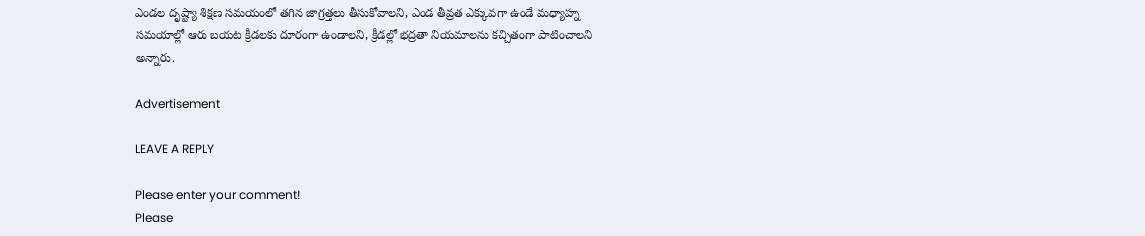ఎండల దృష్ట్యా శిక్షణ సమయంలో తగిన జాగ్రత్తలు తీసుకోవాల‌ని, ఎండ తీవ్రత ఎక్కువగా ఉండే మధ్యాహ్న సమయాల్లో ఆరు బయట క్రీడలకు దూరంగా ఉండాల‌ని, క్రీడల్లో భద్రతా నియమాలను కచ్చితంగా పాటించాల‌ని అన్నారు.

Advertisement

LEAVE A REPLY

Please enter your comment!
Please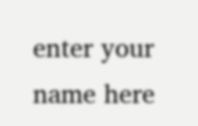enter your name here